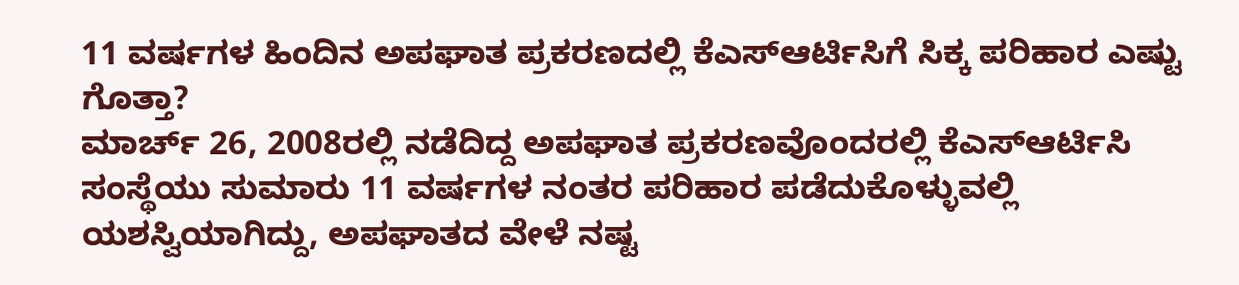11 ವರ್ಷಗಳ ಹಿಂದಿನ ಅಪಘಾತ ಪ್ರಕರಣದಲ್ಲಿ ಕೆಎಸ್ಆರ್ಟಿಸಿಗೆ ಸಿಕ್ಕ ಪರಿಹಾರ ಎಷ್ಟು ಗೊತ್ತಾ?
ಮಾರ್ಚ್ 26, 2008ರಲ್ಲಿ ನಡೆದಿದ್ದ ಅಪಘಾತ ಪ್ರಕರಣವೊಂದರಲ್ಲಿ ಕೆಎಸ್ಆರ್ಟಿಸಿ ಸಂಸ್ಥೆಯು ಸುಮಾರು 11 ವರ್ಷಗಳ ನಂತರ ಪರಿಹಾರ ಪಡೆದುಕೊಳ್ಳುವಲ್ಲಿ ಯಶಸ್ವಿಯಾಗಿದ್ದು, ಅಪಘಾತದ ವೇಳೆ ನಷ್ಟ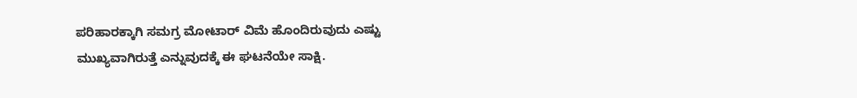ಪರಿಹಾರಕ್ಕಾಗಿ ಸಮಗ್ರ ಮೋಟಾರ್ ವಿಮೆ ಹೊಂದಿರುವುದು ಎಷ್ಟು ಮುಖ್ಯವಾಗಿರುತ್ತೆ ಎನ್ನುವುದಕ್ಕೆ ಈ ಘಟನೆಯೇ ಸಾಕ್ಷಿ.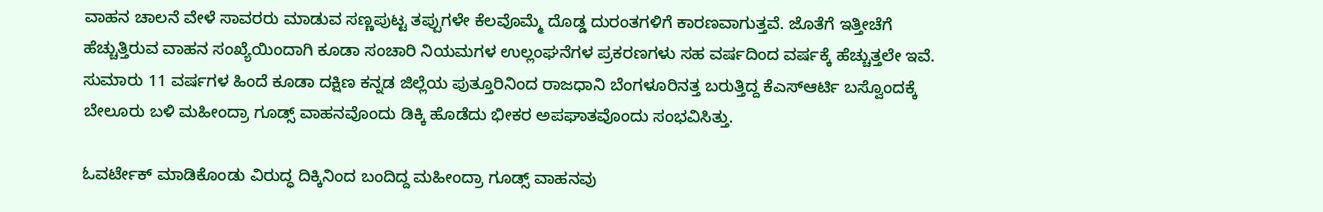ವಾಹನ ಚಾಲನೆ ವೇಳೆ ಸಾವರರು ಮಾಡುವ ಸಣ್ಣಪುಟ್ಟ ತಪ್ಪುಗಳೇ ಕೆಲವೊಮ್ಮೆ ದೊಡ್ಡ ದುರಂತಗಳಿಗೆ ಕಾರಣವಾಗುತ್ತವೆ. ಜೊತೆಗೆ ಇತ್ತೀಚೆಗೆ ಹೆಚ್ಚುತ್ತಿರುವ ವಾಹನ ಸಂಖ್ಯೆಯಿಂದಾಗಿ ಕೂಡಾ ಸಂಚಾರಿ ನಿಯಮಗಳ ಉಲ್ಲಂಘನೆಗಳ ಪ್ರಕರಣಗಳು ಸಹ ವರ್ಷದಿಂದ ವರ್ಷಕ್ಕೆ ಹೆಚ್ಚುತ್ತಲೇ ಇವೆ. ಸುಮಾರು 11 ವರ್ಷಗಳ ಹಿಂದೆ ಕೂಡಾ ದಕ್ಷಿಣ ಕನ್ನಡ ಜಿಲ್ಲೆಯ ಪುತ್ತೂರಿನಿಂದ ರಾಜಧಾನಿ ಬೆಂಗಳೂರಿನತ್ತ ಬರುತ್ತಿದ್ದ ಕೆಎಸ್ಆರ್ಟಿ ಬಸ್ವೊಂದಕ್ಕೆ ಬೇಲೂರು ಬಳಿ ಮಹೀಂದ್ರಾ ಗೂಡ್ಸ್ ವಾಹನವೊಂದು ಡಿಕ್ಕಿ ಹೊಡೆದು ಭೀಕರ ಅಪಘಾತವೊಂದು ಸಂಭವಿಸಿತ್ತು.

ಓವರ್ಟೇಕ್ ಮಾಡಿಕೊಂಡು ವಿರುದ್ಧ ದಿಕ್ಕಿನಿಂದ ಬಂದಿದ್ದ ಮಹೀಂದ್ರಾ ಗೂಡ್ಸ್ ವಾಹನವು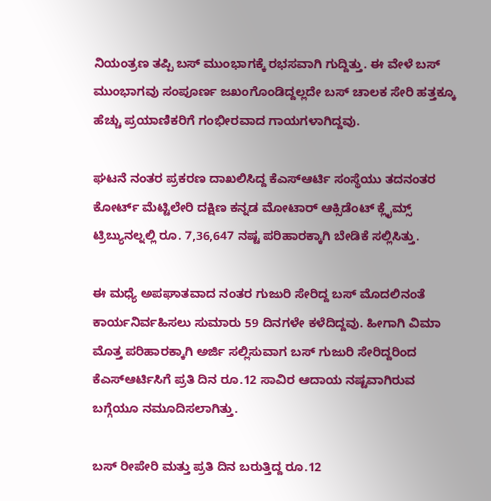ನಿಯಂತ್ರಣ ತಪ್ಪಿ ಬಸ್ ಮುಂಭಾಗಕ್ಕೆ ರಭಸವಾಗಿ ಗುದ್ದಿತ್ತು. ಈ ವೇಳೆ ಬಸ್ ಮುಂಭಾಗವು ಸಂಪೂರ್ಣ ಜಖಂಗೊಂಡಿದ್ದಲ್ಲದೇ ಬಸ್ ಚಾಲಕ ಸೇರಿ ಹತ್ತಕ್ಕೂ ಹೆಚ್ಚು ಪ್ರಯಾಣಿಕರಿಗೆ ಗಂಭೀರವಾದ ಗಾಯಗಳಾಗಿದ್ದವು.

ಘಟನೆ ನಂತರ ಪ್ರಕರಣ ದಾಖಲಿಸಿದ್ದ ಕೆಎಸ್ಆರ್ಟಿ ಸಂಸ್ಥೆಯು ತದನಂತರ ಕೋರ್ಟ್ ಮೆಟ್ಟಿಲೇರಿ ದಕ್ಷಿಣ ಕನ್ನಡ ಮೋಟಾರ್ ಆಕ್ಸಿಡೆಂಟ್ ಕ್ಲೈಮ್ಸ್ ಟ್ರಿಬ್ಯುನಲ್ನಲ್ಲಿ ರೂ. 7,36,647 ನಷ್ಟ ಪರಿಹಾರಕ್ಕಾಗಿ ಬೇಡಿಕೆ ಸಲ್ಲಿಸಿತ್ತು.

ಈ ಮಧ್ಯೆ ಅಪಘಾತವಾದ ನಂತರ ಗುಜುರಿ ಸೇರಿದ್ದ ಬಸ್ ಮೊದಲಿನಂತೆ ಕಾರ್ಯನಿರ್ವಹಿಸಲು ಸುಮಾರು 59 ದಿನಗಳೇ ಕಳೆದಿದ್ದವು. ಹೀಗಾಗಿ ವಿಮಾ ಮೊತ್ತ ಪರಿಹಾರಕ್ಕಾಗಿ ಅರ್ಜಿ ಸಲ್ಲಿಸುವಾಗ ಬಸ್ ಗುಜುರಿ ಸೇರಿದ್ದರಿಂದ ಕೆಎಸ್ಆರ್ಟಿಸಿಗೆ ಪ್ರತಿ ದಿನ ರೂ.12 ಸಾವಿರ ಆದಾಯ ನಷ್ಟವಾಗಿರುವ ಬಗ್ಗೆಯೂ ನಮೂದಿಸಲಾಗಿತ್ತು.

ಬಸ್ ರೀಪೇರಿ ಮತ್ತು ಪ್ರತಿ ದಿನ ಬರುತ್ತಿದ್ದ ರೂ.12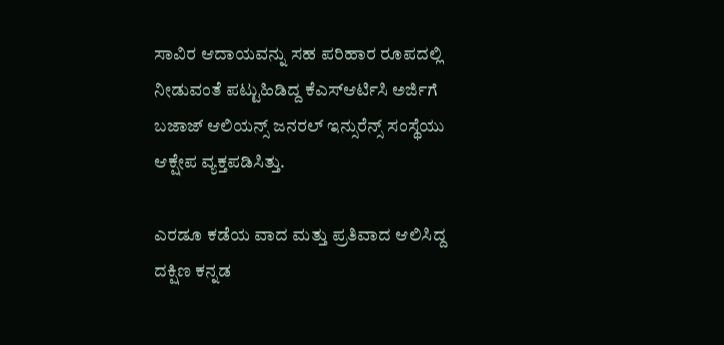ಸಾವಿರ ಆದಾಯವನ್ನು ಸಹ ಪರಿಹಾರ ರೂಪದಲ್ಲಿ ನೀಡುವಂತೆ ಪಟ್ಟುಹಿಡಿದ್ದ ಕೆಎಸ್ಆರ್ಟಿಸಿ ಅರ್ಜಿಗೆ ಬಜಾಜ್ ಆಲಿಯನ್ಸ್ ಜನರಲ್ ಇನ್ಸುರೆನ್ಸ್ ಸಂಸ್ಥೆಯು ಆಕ್ಷೇಪ ವ್ಯಕ್ತಪಡಿಸಿತ್ತು.

ಎರಡೂ ಕಡೆಯ ವಾದ ಮತ್ತು ಪ್ರತಿವಾದ ಆಲಿಸಿದ್ದ ದಕ್ಷಿಣ ಕನ್ನಡ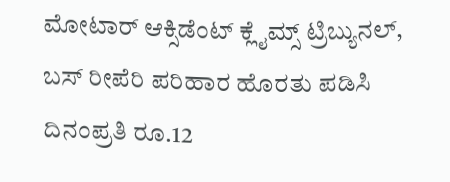ಮೋಟಾರ್ ಆಕ್ಸಿಡೆಂಟ್ ಕ್ಲೈಮ್ಸ್ ಟ್ರಿಬ್ಯುನಲ್, ಬಸ್ ರೀಪೆರಿ ಪರಿಹಾರ ಹೊರತು ಪಡಿಸಿ ದಿನಂಪ್ರತಿ ರೂ.12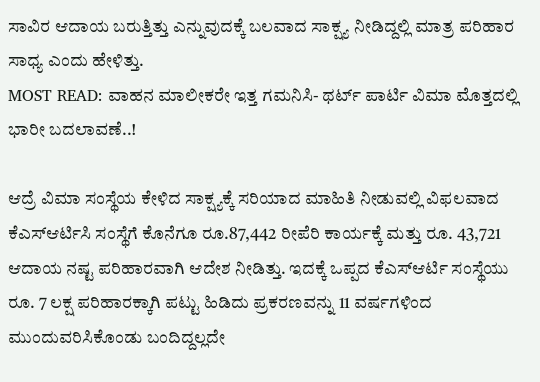ಸಾವಿರ ಆದಾಯ ಬರುತ್ತಿತ್ತು ಎನ್ನುವುದಕ್ಕೆ ಬಲವಾದ ಸಾಕ್ಷ್ಯ ನೀಡಿದ್ದಲ್ಲಿ ಮಾತ್ರ ಪರಿಹಾರ ಸಾಧ್ಯ ಎಂದು ಹೇಳಿತ್ತು.
MOST READ: ವಾಹನ ಮಾಲೀಕರೇ ಇತ್ತ ಗಮನಿಸಿ- ಥರ್ಟ್ ಪಾರ್ಟಿ ವಿಮಾ ಮೊತ್ತದಲ್ಲಿ ಭಾರೀ ಬದಲಾವಣೆ..!

ಆದ್ರೆ ವಿಮಾ ಸಂಸ್ಥೆಯ ಕೇಳಿದ ಸಾಕ್ಷ್ಯಕ್ಕೆ ಸರಿಯಾದ ಮಾಹಿತಿ ನೀಡುವಲ್ಲಿ ವಿಫಲವಾದ ಕೆಎಸ್ಆರ್ಟಿಸಿ ಸಂಸ್ಥೆಗೆ ಕೊನೆಗೂ ರೂ.87,442 ರೀಪೆರಿ ಕಾರ್ಯಕ್ಕೆ ಮತ್ತು ರೂ. 43,721 ಆದಾಯ ನಷ್ಟ ಪರಿಹಾರವಾಗಿ ಆದೇಶ ನೀಡಿತ್ತು. ಇದಕ್ಕೆ ಒಪ್ಪದ ಕೆಎಸ್ಆರ್ಟಿ ಸಂಸ್ಥೆಯು ರೂ. 7 ಲಕ್ಷ ಪರಿಹಾರಕ್ಕಾಗಿ ಪಟ್ಟು ಹಿಡಿದು ಪ್ರಕರಣವನ್ನು 11 ವರ್ಷಗಳಿಂದ ಮುಂದುವರಿಸಿಕೊಂಡು ಬಂದಿದ್ದಲ್ಲದೇ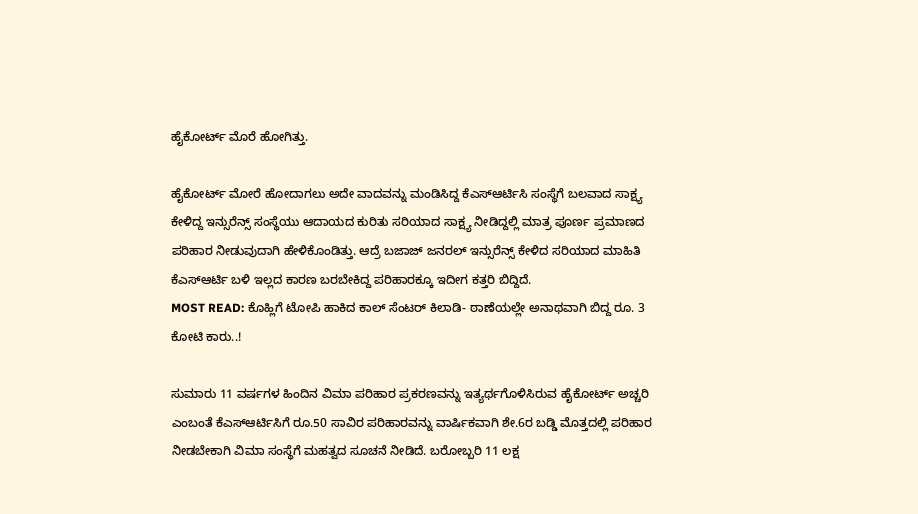ಹೈಕೋರ್ಟ್ ಮೊರೆ ಹೋಗಿತ್ತು.

ಹೈಕೋರ್ಟ್ ಮೋರೆ ಹೋದಾಗಲು ಅದೇ ವಾದವನ್ನು ಮಂಡಿಸಿದ್ದ ಕೆಎಸ್ಆರ್ಟಿಸಿ ಸಂಸ್ಥೆಗೆ ಬಲವಾದ ಸಾಕ್ಷ್ಯ ಕೇಳಿದ್ದ ಇನ್ಸುರೆನ್ಸ್ ಸಂಸ್ಥೆಯು ಆದಾಯದ ಕುರಿತು ಸರಿಯಾದ ಸಾಕ್ಷ್ಯ ನೀಡಿದ್ದಲ್ಲಿ ಮಾತ್ರ ಪೂರ್ಣ ಪ್ರಮಾಣದ ಪರಿಹಾರ ನೀಡುವುದಾಗಿ ಹೇಳಿಕೊಂಡಿತ್ತು. ಆದ್ರೆ ಬಜಾಜ್ ಜನರಲ್ ಇನ್ಸುರೆನ್ಸ್ ಕೇಳಿದ ಸರಿಯಾದ ಮಾಹಿತಿ ಕೆಎಸ್ಆರ್ಟಿ ಬಳಿ ಇಲ್ಲದ ಕಾರಣ ಬರಬೇಕಿದ್ದ ಪರಿಹಾರಕ್ಕೂ ಇದೀಗ ಕತ್ತರಿ ಬಿದ್ದಿದೆ.
MOST READ: ಕೊಹ್ಲಿಗೆ ಟೋಪಿ ಹಾಕಿದ ಕಾಲ್ ಸೆಂಟರ್ ಕಿಲಾಡಿ- ಠಾಣೆಯಲ್ಲೇ ಅನಾಥವಾಗಿ ಬಿದ್ದ ರೂ. 3 ಕೋಟಿ ಕಾರು..!

ಸುಮಾರು 11 ವರ್ಷಗಳ ಹಿಂದಿನ ವಿಮಾ ಪರಿಹಾರ ಪ್ರಕರಣವನ್ನು ಇತ್ಯರ್ಥಗೊಳಿಸಿರುವ ಹೈಕೋರ್ಟ್ ಅಚ್ಚರಿ ಎಂಬಂತೆ ಕೆಎಸ್ಆರ್ಟಿಸಿಗೆ ರೂ.50 ಸಾವಿರ ಪರಿಹಾರವನ್ನು ವಾರ್ಷಿಕವಾಗಿ ಶೇ.6ರ ಬಡ್ಡಿ ಮೊತ್ತದಲ್ಲಿ ಪರಿಹಾರ ನೀಡಬೇಕಾಗಿ ವಿಮಾ ಸಂಸ್ಥೆಗೆ ಮಹತ್ವದ ಸೂಚನೆ ನೀಡಿದೆ. ಬರೋಬ್ಬರಿ 11 ಲಕ್ಷ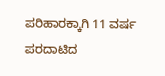ಪರಿಹಾರಕ್ಕಾಗಿ 11 ವರ್ಷ ಪರದಾಟಿದ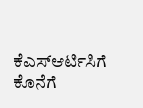ಕೆಎಸ್ಆರ್ಟಿಸಿಗೆ ಕೊನೆಗೆ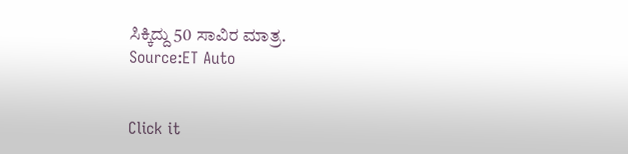ಸಿಕ್ಕಿದ್ದು 50 ಸಾವಿರ ಮಾತ್ರ.
Source:ET Auto


Click it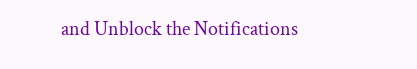and Unblock the Notifications